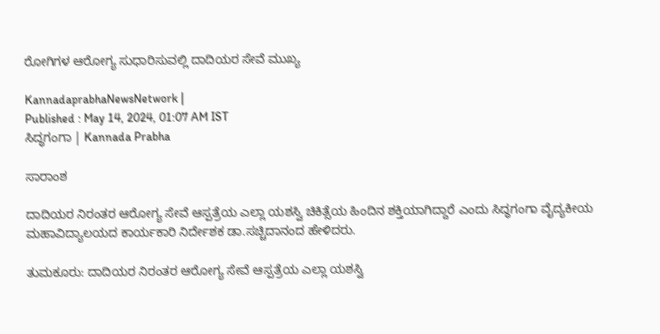ರೋಗಿಗಳ ಆರೋಗ್ಯ ಸುಧಾರಿಸುವಲ್ಲಿ ದಾದಿಯರ ಸೇವೆ ಮುಖ್ಯ

KannadaprabhaNewsNetwork |
Published : May 14, 2024, 01:07 AM IST
ಸಿದ್ಧಗಂಗಾ | Kannada Prabha

ಸಾರಾಂಶ

ದಾದಿಯರ ನಿರಂತರ ಆರೋಗ್ಯ ಸೇವೆ ಆಸ್ಪತ್ರೆಯ ಎಲ್ಲಾ ಯಶಸ್ವಿ ಚಿಕಿತ್ಸೆಯ ಹಿಂದಿನ ಶಕ್ತಿಯಾಗಿದ್ದಾರೆ ಎಂದು ಸಿದ್ಧಗಂಗಾ ವೈದ್ಯಕೀಯ ಮಹಾವಿದ್ಯಾಲಯದ ಕಾರ್ಯಕಾರಿ ನಿರ್ದೇಶಕ ಡಾ.ಸಚ್ಚಿದಾನಂದ ಹೇಳಿದರು.

ತುಮಕೂರು: ದಾದಿಯರ ನಿರಂತರ ಆರೋಗ್ಯ ಸೇವೆ ಆಸ್ಪತ್ರೆಯ ಎಲ್ಲಾ ಯಶಸ್ವಿ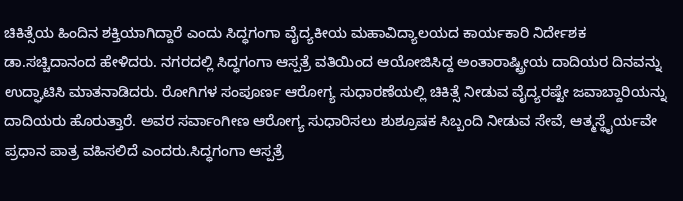ಚಿಕಿತ್ಸೆಯ ಹಿಂದಿನ ಶಕ್ತಿಯಾಗಿದ್ದಾರೆ ಎಂದು ಸಿದ್ಧಗಂಗಾ ವೈದ್ಯಕೀಯ ಮಹಾವಿದ್ಯಾಲಯದ ಕಾರ್ಯಕಾರಿ ನಿರ್ದೇಶಕ ಡಾ.ಸಚ್ಚಿದಾನಂದ ಹೇಳಿದರು. ನಗರದಲ್ಲಿ ಸಿದ್ಧಗಂಗಾ ಆಸ್ಪತ್ರೆ ವತಿಯಿಂದ ಆಯೋಜಿಸಿದ್ದ ಅಂತಾರಾಷ್ಟ್ರೀಯ ದಾದಿಯರ ದಿನವನ್ನು ಉದ್ಘಾಟಿಸಿ ಮಾತನಾಡಿದರು. ರೋಗಿಗಳ ಸಂಪೂರ್ಣ ಆರೋಗ್ಯ ಸುಧಾರಣೆಯಲ್ಲಿ ಚಿಕಿತ್ಸೆ ನೀಡುವ ವೈದ್ಯರಷ್ಟೇ ಜವಾಬ್ದಾರಿಯನ್ನು ದಾದಿಯರು ಹೊರುತ್ತಾರೆ. ಅವರ ಸರ್ವಾಂಗೀಣ ಆರೋಗ್ಯ ಸುಧಾರಿಸಲು ಶುಶ್ರೂಷಕ ಸಿಬ್ಬಂದಿ ನೀಡುವ ಸೇವೆ, ಆತ್ಮಸ್ಥೈರ್ಯವೇ ಪ್ರಧಾನ ಪಾತ್ರ ವಹಿಸಲಿದೆ ಎಂದರು.ಸಿದ್ಧಗಂಗಾ ಆಸ್ಪತ್ರೆ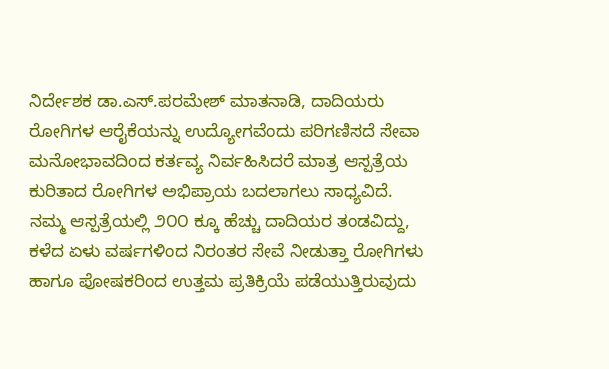ನಿರ್ದೇಶಕ ಡಾ.ಎಸ್.ಪರಮೇಶ್‌ ಮಾತನಾಡಿ, ದಾದಿಯರು ರೋಗಿಗಳ ಆರೈಕೆಯನ್ನು ಉದ್ಯೋಗವೆಂದು ಪರಿಗಣಿಸದೆ ಸೇವಾ ಮನೋಭಾವದಿಂದ ಕರ್ತವ್ಯ ನಿರ್ವಹಿಸಿದರೆ ಮಾತ್ರ ಆಸ್ಪತ್ರೆಯ ಕುರಿತಾದ ರೋಗಿಗಳ ಅಭಿಪ್ರಾಯ ಬದಲಾಗಲು ಸಾಧ್ಯವಿದೆ. ನಮ್ಮ ಆಸ್ಪತ್ರೆಯಲ್ಲಿ ೨೦೦ ಕ್ಕೂ ಹೆಚ್ಚು ದಾದಿಯರ ತಂಡವಿದ್ದು, ಕಳೆದ ಏಳು ವರ್ಷಗಳಿಂದ ನಿರಂತರ ಸೇವೆ ನೀಡುತ್ತಾ ರೋಗಿಗಳು ಹಾಗೂ ಪೋಷಕರಿಂದ ಉತ್ತಮ ಪ್ರತಿಕ್ರಿಯೆ ಪಡೆಯುತ್ತಿರುವುದು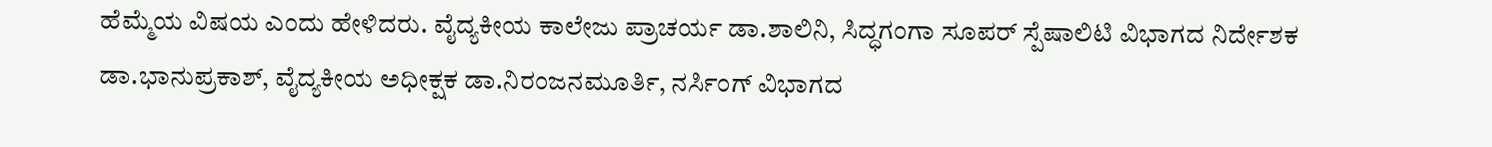ಹೆಮ್ಮೆಯ ವಿಷಯ ಎಂದು ಹೇಳಿದರು. ವೈದ್ಯಕೀಯ ಕಾಲೇಜು ಪ್ರಾಚರ್ಯ ಡಾ.ಶಾಲಿನಿ, ಸಿದ್ಧಗಂಗಾ ಸೂಪರ್‌ ಸ್ಪೆಷಾಲಿಟಿ ವಿಭಾಗದ ನಿರ್ದೇಶಕ ಡಾ.ಭಾನುಪ್ರಕಾಶ್‌, ವೈದ್ಯಕೀಯ ಅಧೀಕ್ಷಕ ಡಾ.ನಿರಂಜನಮೂರ್ತಿ, ನರ್ಸಿಂಗ್ ವಿಭಾಗದ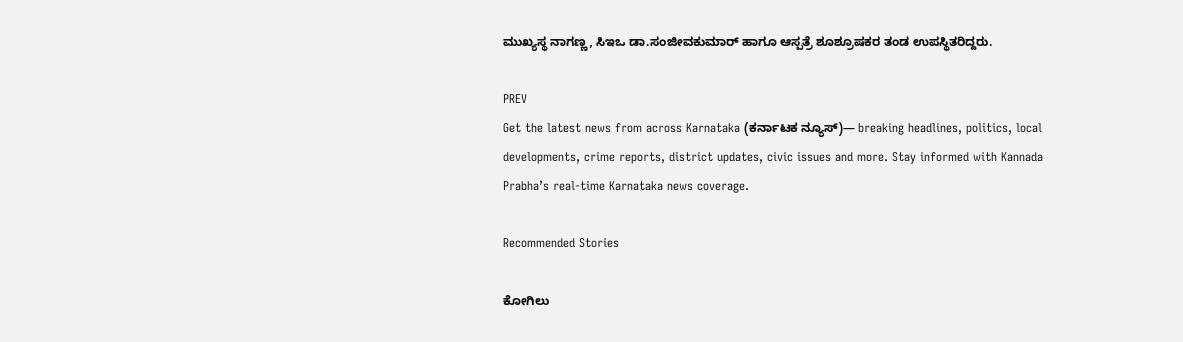ಮುಖ್ಯಸ್ಥ ನಾಗಣ್ಣ, ಸಿಇಒ ಡಾ.ಸಂಜೀವಕುಮಾರ್‌ ಹಾಗೂ ಆಸ್ಪತ್ರೆ ಶೂಶ್ರೂಷಕರ ತಂಡ ಉಪಸ್ಥಿತರಿದ್ದರು.

PREV
Get the latest news from across Karnataka (ಕರ್ನಾಟಕ ನ್ಯೂಸ್)— breaking headlines, politics, local developments, crime reports, district updates, civic issues and more. Stay informed with Kannada Prabha’s real‑time Karnataka news coverage.

Recommended Stories

ಕೋಗಿಲು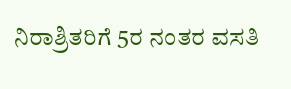ನಿರಾಶ್ರಿತರಿಗೆ 5ರ ನಂತರ ವಸತಿ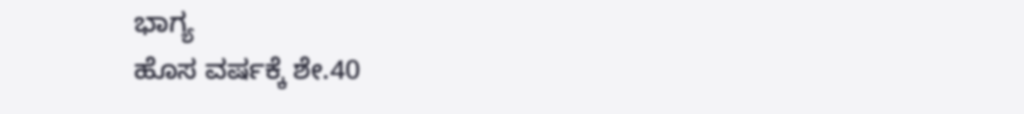ಭಾಗ್ಯ
ಹೊಸ ವರ್ಷಕ್ಕೆ ಶೇ.40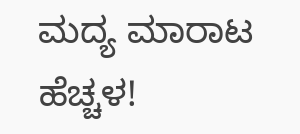ಮದ್ಯ ಮಾರಾಟ ಹೆಚ್ಚಳ!